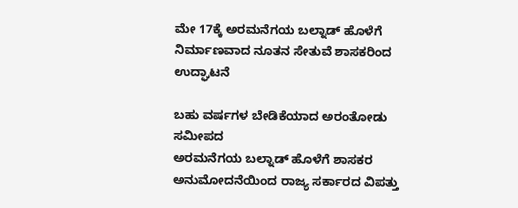ಮೇ 17ಕ್ಕೆ ಅರಮನೆಗಯ ಬಲ್ನಾಡ್ ಹೊಳೆಗೆ ನಿರ್ಮಾಣವಾದ ನೂತನ ಸೇತುವೆ ಶಾಸಕರಿಂದ ಉದ್ಘಾಟನೆ

ಬಹು ವರ್ಷಗಳ ಬೇಡಿಕೆಯಾದ ಅರಂತೋಡು ಸಮೀಪದ
ಅರಮನೆಗಯ ಬಲ್ನಾಡ್ ಹೊಳೆಗೆ ಶಾಸಕರ ಅನುಮೋದನೆಯಿಂದ ರಾಜ್ಯ ಸರ್ಕಾರದ ವಿಪತ್ತು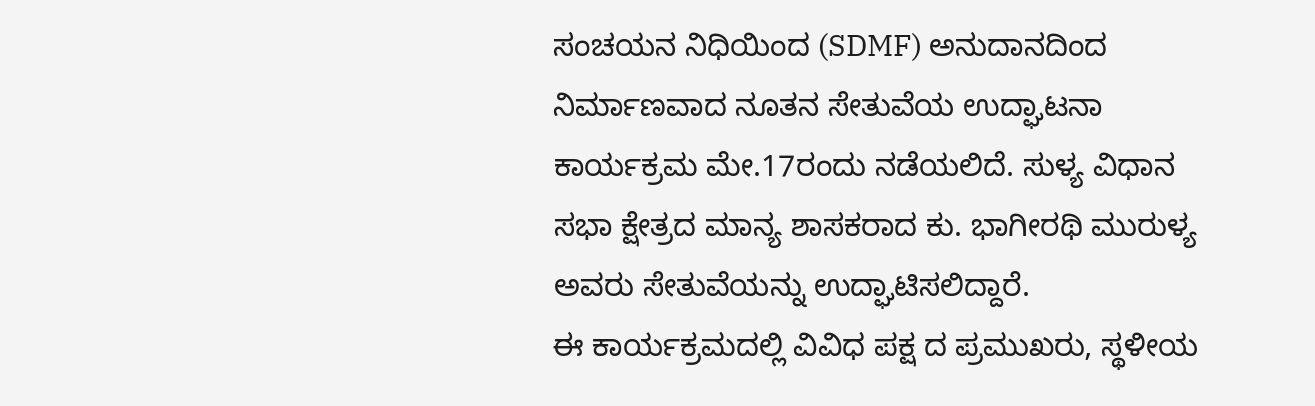ಸಂಚಯನ ನಿಧಿಯಿಂದ (SDMF) ಅನುದಾನದಿಂದ ನಿರ್ಮಾಣವಾದ ನೂತನ ಸೇತುವೆಯ ಉದ್ಘಾಟನಾ ಕಾರ್ಯಕ್ರಮ ಮೇ.17ರಂದು ನಡೆಯಲಿದೆ. ಸುಳ್ಯ ವಿಧಾನ ಸಭಾ ಕ್ಷೇತ್ರದ ಮಾನ್ಯ ಶಾಸಕರಾದ ಕು. ಭಾಗೀರಥಿ ಮುರುಳ್ಯ ಅವರು ಸೇತುವೆಯನ್ನು ಉದ್ಘಾಟಿಸಲಿದ್ದಾರೆ.
ಈ ಕಾರ್ಯಕ್ರಮದಲ್ಲಿ ವಿವಿಧ ಪಕ್ಷ ದ ಪ್ರಮುಖರು, ಸ್ಥಳೀಯ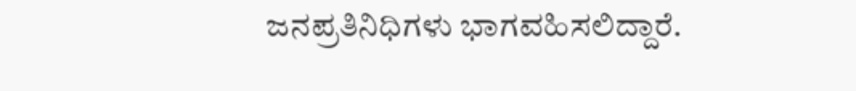ಜನಪ್ರತಿನಿಧಿಗಳು ಭಾಗವಹಿಸಲಿದ್ದಾರೆ.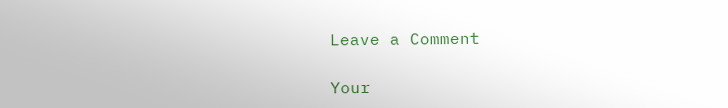Leave a Comment

Your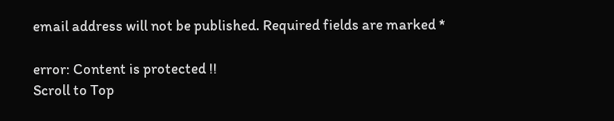email address will not be published. Required fields are marked *

error: Content is protected !!
Scroll to Top